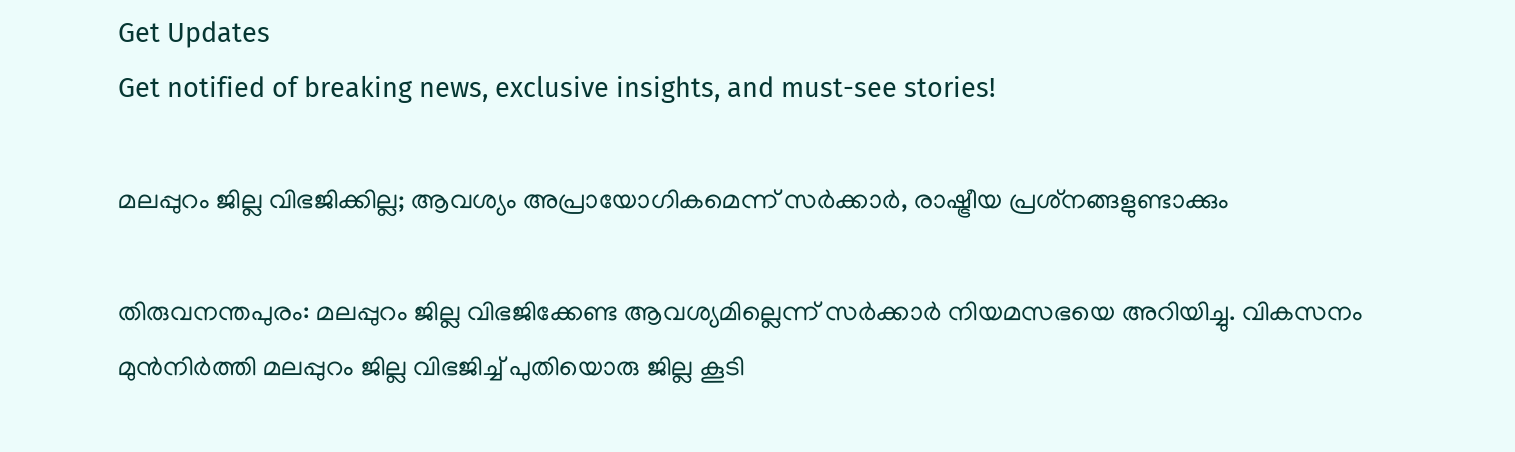Get Updates
Get notified of breaking news, exclusive insights, and must-see stories!

മലപ്പുറം ജില്ല വിഭജിക്കില്ല; ആവശ്യം അപ്രായോഗികമെന്ന് സര്‍ക്കാര്‍, രാഷ്ട്രീയ പ്രശ്‌നങ്ങളുണ്ടാക്കും

തിരുവനന്തപുരം: മലപ്പുറം ജില്ല വിഭജിക്കേണ്ട ആവശ്യമില്ലെന്ന് സര്‍ക്കാര്‍ നിയമസഭയെ അറിയിച്ചു. വികസനം മുന്‍നിര്‍ത്തി മലപ്പുറം ജില്ല വിഭജിച്ച് പുതിയൊരു ജില്ല കൂടി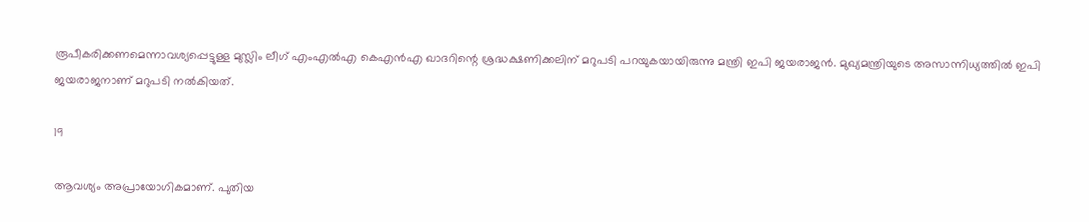രൂപീകരിക്കണമെന്നാവശ്യപ്പെട്ടുള്ള മുസ്ലിം ലീഗ് എംഎല്‍എ കെഎന്‍എ ഖാദറിന്റെ ശ്രദ്ധക്ഷണിക്കലിന് മറുപടി പറയുകയായിരുന്നു മന്ത്രി ഇപി ജയരാജന്‍. മുഖ്യമന്ത്രിയുടെ അസാന്നിധ്യത്തില്‍ ഇപി ജയരാജനാണ് മറുപടി നല്‍കിയത്.

19

ആവശ്യം അപ്രായോഗികമാണ്. പുതിയ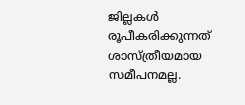ജില്ലകള്‍ രൂപീകരിക്കുന്നത് ശാസ്ത്രീയമായ സമീപനമല്ല.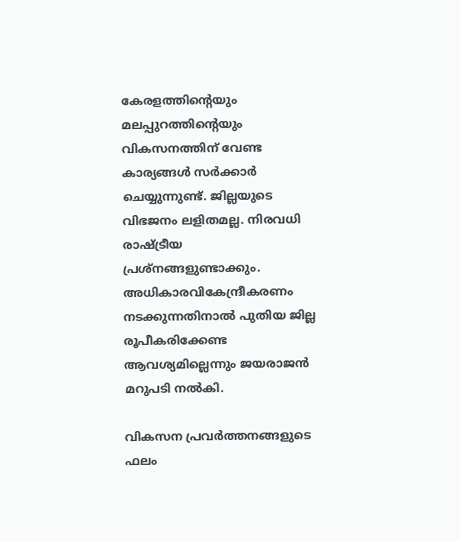കേരളത്തിന്റെയും മലപ്പുറത്തിന്റെയും വികസനത്തിന് വേണ്ട കാര്യങ്ങള്‍ സര്‍ക്കാര്‍ ചെയ്യുന്നുണ്ട്. ജില്ലയുടെ വിഭജനം ലളിതമല്ല. നിരവധി രാഷ്ട്രീയ പ്രശ്‌നങ്ങളുണ്ടാക്കും. അധികാരവികേന്ദ്രീകരണം നടക്കുന്നതിനാല്‍ പുതിയ ജില്ല രൂപീകരിക്കേണ്ട ആവശ്യമില്ലെന്നും ജയരാജന്‍ മറുപടി നല്‍കി.

വികസന പ്രവര്‍ത്തനങ്ങളുടെ ഫലം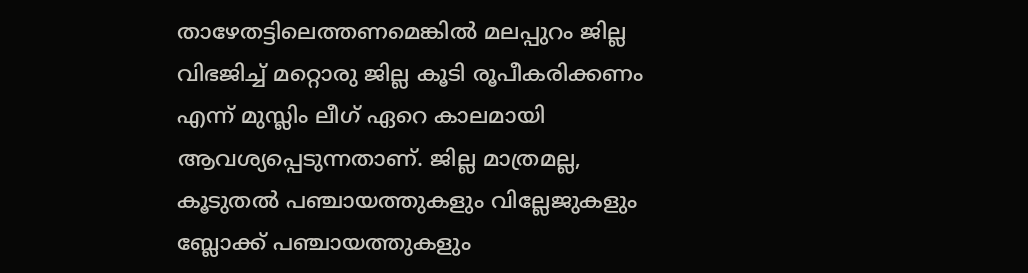താഴേതട്ടിലെത്തണമെങ്കില്‍ മലപ്പുറം ജില്ല വിഭജിച്ച് മറ്റൊരു ജില്ല കൂടി രൂപീകരിക്കണം എന്ന് മുസ്ലിം ലീഗ് ഏറെ കാലമായി ആവശ്യപ്പെടുന്നതാണ്. ജില്ല മാത്രമല്ല, കൂടുതല്‍ പഞ്ചായത്തുകളും വില്ലേജുകളും ബ്ലോക്ക് പഞ്ചായത്തുകളും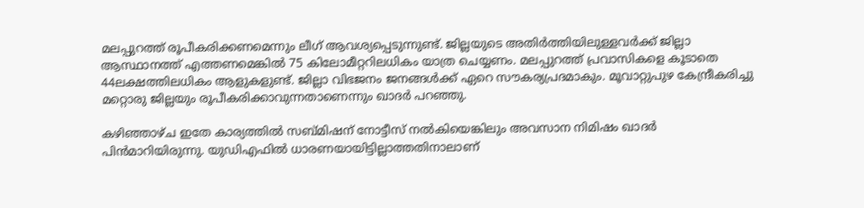മലപ്പുറത്ത് രൂപീകരിക്കണമെന്നും ലീഗ് ആവശ്യപ്പെടുന്നുണ്ട്. ജില്ലയുടെ അതിര്‍ത്തിയിലുള്ളവര്‍ക്ക് ജില്ലാ ആസ്ഥാനത്ത് എത്തണമെങ്കില്‍ 75 കിലോമീറ്ററിലധികം യാത്ര ചെയ്യണം. മലപ്പുറത്ത് പ്രവാസികളെ കൂടാതെ 44ലക്ഷത്തിലധികം ആളുകളുണ്ട്. ജില്ലാ വിഭജനം ജനങ്ങള്‍ക്ക് ഏറെ സൗകര്യപ്രദമാകും. മൂവാറ്റുപുഴ കേന്ദ്രീകരിച്ചു മറ്റൊരു ജില്ലയും രൂപീകരിക്കാവുന്നതാണെന്നും ഖാദര്‍ പറഞ്ഞു.

കഴിഞ്ഞാഴ്ച ഇതേ കാര്യത്തില്‍ സബ്മിഷന് നോട്ടീസ് നല്‍കിയെങ്കിലും അവസാന നിമിഷം ഖാദര്‍ പിന്‍മാറിയിരുന്നു. യുഡിഎഫില്‍ ധാരണയായിട്ടില്ലാത്തതിനാലാണ്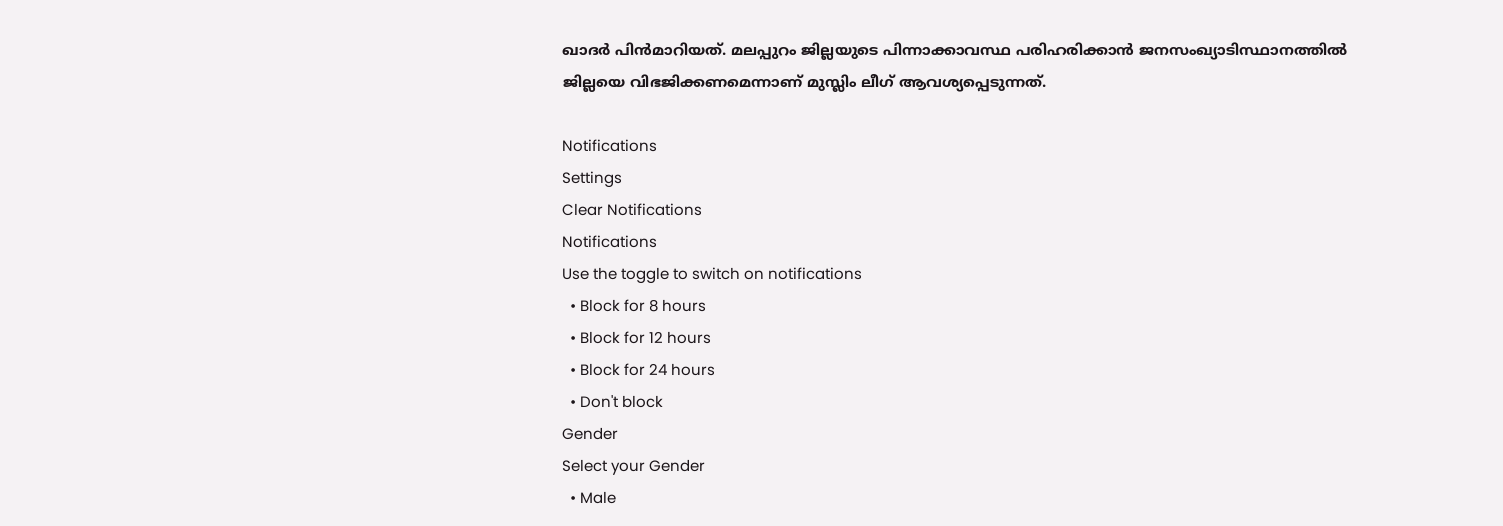ഖാദര്‍ പിന്‍മാറിയത്. മലപ്പുറം ജില്ലയുടെ പിന്നാക്കാവസ്ഥ പരിഹരിക്കാന്‍ ജനസംഖ്യാടിസ്ഥാനത്തില്‍ ജില്ലയെ വിഭജിക്കണമെന്നാണ് മുസ്ലിം ലീഗ് ആവശ്യപ്പെടുന്നത്.

Notifications
Settings
Clear Notifications
Notifications
Use the toggle to switch on notifications
  • Block for 8 hours
  • Block for 12 hours
  • Block for 24 hours
  • Don't block
Gender
Select your Gender
  • Male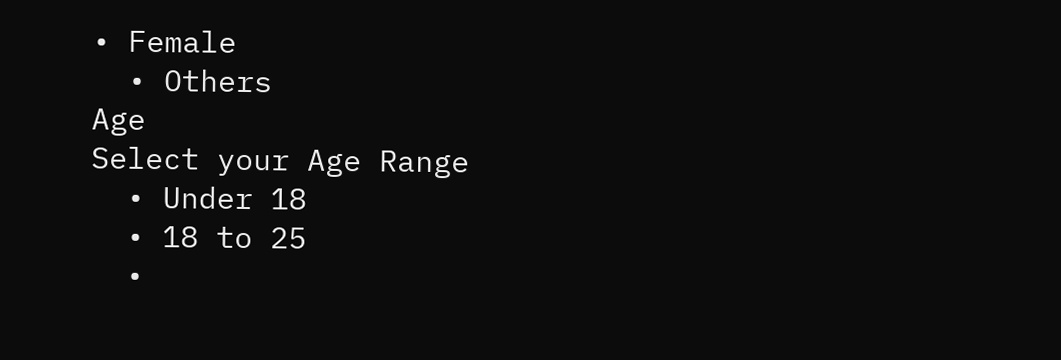• Female
  • Others
Age
Select your Age Range
  • Under 18
  • 18 to 25
  •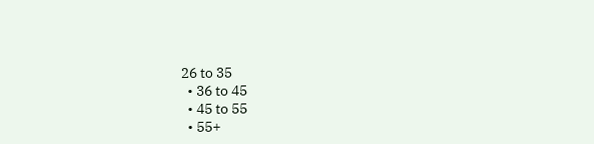26 to 35
  • 36 to 45
  • 45 to 55
  • 55+